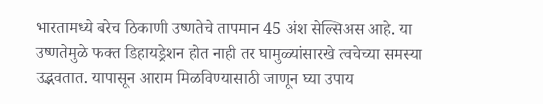भारतामध्ये बरेच ठिकाणी उष्णतेचे तापमान 45 अंश सेल्सिअस आहे. या उष्णतेमुळे फक्त डिहायड्रेशन होत नाही तर घामुळ्यांसारखे त्वचेच्या समस्या उद्भवतात. यापासून आराम मिळविण्यासाठी जाणून घ्या उपाय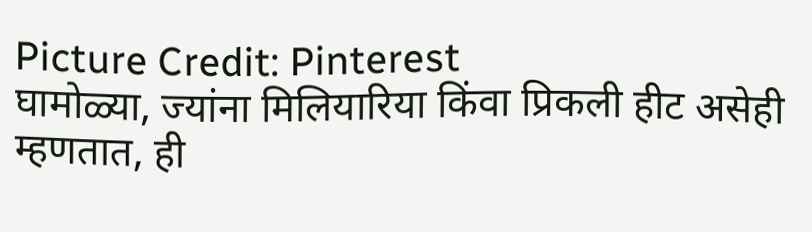Picture Credit: Pinterest
घामोळ्या, ज्यांना मिलियारिया किंवा प्रिकली हीट असेही म्हणतात, ही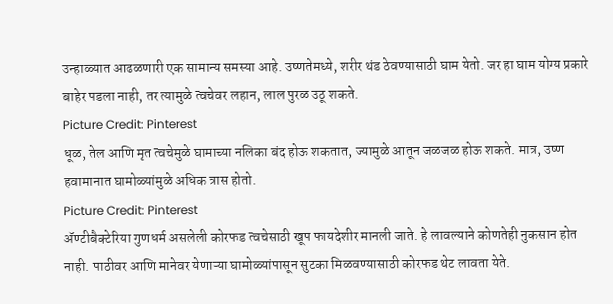उन्हाळ्यात आढळणारी एक सामान्य समस्या आहे. उष्णतेमध्ये, शरीर थंड ठेवण्यासाठी घाम येतो. जर हा घाम योग्य प्रकारे बाहेर पडला नाही, तर त्यामुळे त्वचेवर लहान, लाल पुरळ उठू शकते.
Picture Credit: Pinterest
धूळ, तेल आणि मृत त्वचेमुळे घामाच्या नलिका बंद होऊ शकतात, ज्यामुळे आतून जळजळ होऊ शकते. मात्र, उष्ण हवामानात घामोळ्यांमुळे अधिक त्रास होतो.
Picture Credit: Pinterest
ॲण्टीबैक्टेरिया गुणधर्म असलेली कोरफड त्वचेसाठी खूप फायदेशीर मानली जाते. हे लावल्याने कोणतेही नुकसान होत नाही. पाठीवर आणि मानेवर येणाऱ्या घामोळ्यांपासून सुटका मिळवण्यासाठी कोरफड थेट लावता येते.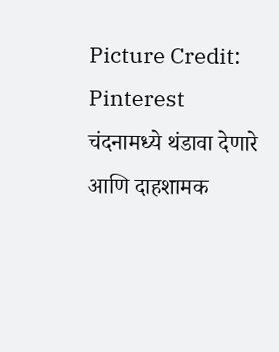Picture Credit: Pinterest
चंदनामध्ये थंडावा देणारे आणि दाहशामक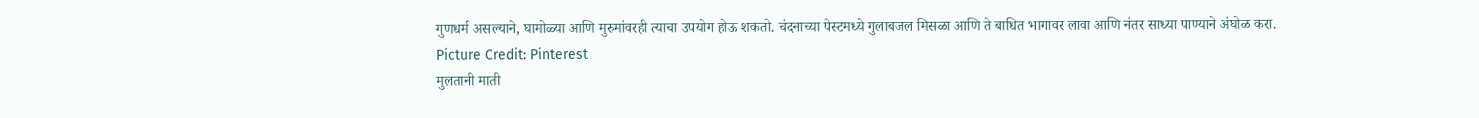गुणधर्म असल्याने, घामोळ्या आणि मुरुमांवरही त्याचा उपयोग होऊ शकतो. चंदनाच्या पेस्टमध्ये गुलाबजल मिसळा आणि ते बाधित भागावर लावा आणि नंतर साध्या पाण्याने अंघोळ करा.
Picture Credit: Pinterest
मुलतानी माती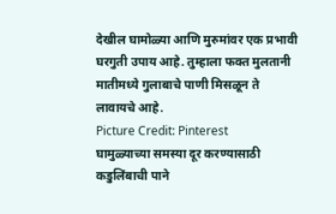देखील घामोळ्या आणि मुरुमांवर एक प्रभावी घरगुती उपाय आहे. तुम्हाला फक्त मुलतानी मातीमध्ये गुलाबाचे पाणी मिसळून ते लावायचे आहे.
Picture Credit: Pinterest
घामुळ्याच्या समस्या दूर करण्यासाठी कडुलिंबाची पाने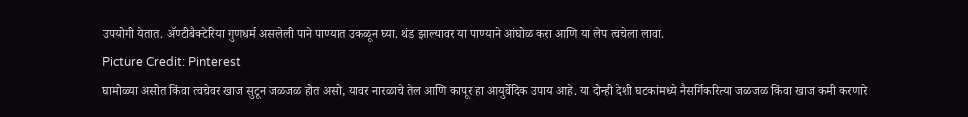उपयोगी येतात. ॲण्टीबैक्टेरिया गुणधर्म असलेली पाने पाण्यात उकळून घ्या. थंड झाल्यावर या पाण्याने आंघोळ करा आणि या लेप त्वचेला लावा.
Picture Credit: Pinterest
घामोळ्या असोत किंवा त्वचेवर खाज सुटून जळजळ होत असो, यावर नारळाचे तेल आणि कापूर हा आयुर्वेदिक उपाय आहे. या दोन्ही देशी घटकांमध्ये नैसर्गिकरित्या जळजळ किंवा खाज कमी करणारे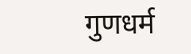गुणधर्म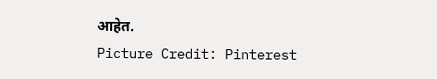आहेत.
Picture Credit: Pinterest